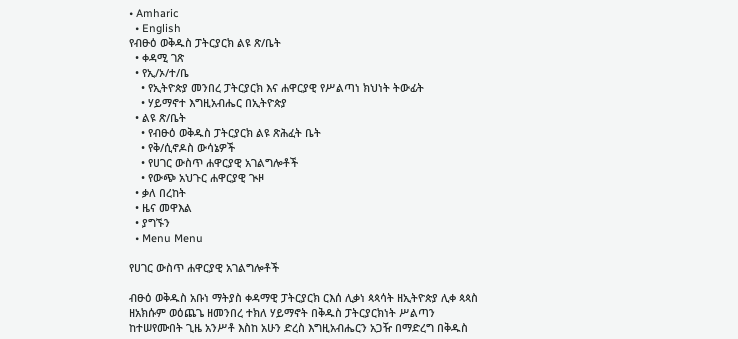• Amharic
  • English
የብፁዕ ወቅዱስ ፓትርያርክ ልዩ ጽ/ቤት
  • ቀዳሚ ገጽ
  • የኢ/ኦ/ተ/ቤ
    • የኢትዮጵያ መንበረ ፓትርያርክ እና ሐዋርያዊ የሥልጣነ ክህነት ትውፊት
    • ሃይማኖተ እግዚአብሔር በኢትዮጵያ
  • ልዩ ጽ/ቤት
    • የብፁዕ ወቅዱስ ፓትርያርክ ልዩ ጽሕፈት ቤት
    • የቅ/ሲኖዶስ ውሳኔዎች
    • የሀገር ውስጥ ሐዋርያዊ አገልግሎቶች
    • የውጭ አህጉር ሐዋርያዊ ጒዞ
  • ቃለ በረከት
  • ዜና መዋእል
  • ያግኙን
  • Menu Menu

የሀገር ውስጥ ሐዋርያዊ አገልግሎቶች

ብፁዕ ወቅዱስ አቡነ ማትያስ ቀዳማዊ ፓትርያርክ ርእሰ ሊቃነ ጳጳሳት ዘኢትዮጵያ ሊቀ ጳጳስ ዘአክሱም ወዕጨጌ ዘመንበረ ተክለ ሃይማኖት በቅዱስ ፓትርያርክነት ሥልጣን ከተሠየሙበት ጊዜ አንሥቶ እስከ አሁን ድረስ እግዚአብሔርን አጋዥ በማድረግ በቅዱስ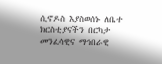ሲኖዶስ እያስወሰኑ ለቤተ ክርስቲያናችን በርካታ መንፈሳዊና ማኅበራዊ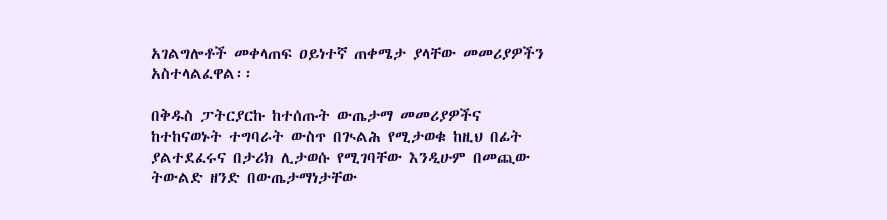አገልግሎቶች መቀላጠፍ ዐይነተኛ ጠቀሜታ ያላቸው መመሪያዎችን አስተላልፈዋል፡፡

በቅዱስ ፓትርያርኩ ከተሰጡት ውጤታማ መመሪያዎችና ከተከናወኑት ተግባራት ውስጥ በጒልሕ የሚታወቁ ከዚህ በፊት ያልተደፈሩና በታሪክ ሊታወሱ የሚገባቸው እንዲሁም በመጪው ትውልድ ዘንድ በውጤታማነታቸው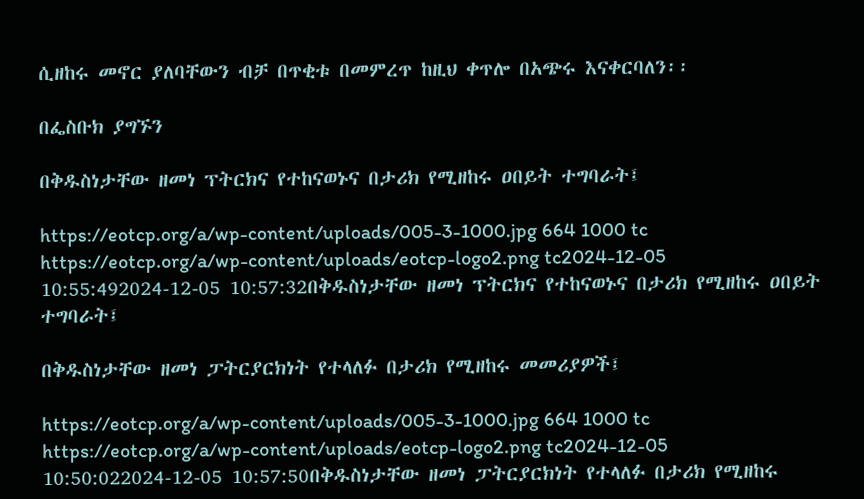ሲዘከሩ መኖር ያለባቸውን ብቻ በጥቂቱ በመምረጥ ከዚህ ቀጥሎ በአጭሩ እናቀርባለን፡፡

በፌስቡክ ያግኙን

በቅዱስነታቸው ዘመነ ፕትርክና የተከናወኑና በታሪክ የሚዘከሩ ዐበይት ተግባራት፤

https://eotcp.org/a/wp-content/uploads/005-3-1000.jpg 664 1000 tc https://eotcp.org/a/wp-content/uploads/eotcp-logo2.png tc2024-12-05 10:55:492024-12-05 10:57:32በቅዱስነታቸው ዘመነ ፕትርክና የተከናወኑና በታሪክ የሚዘከሩ ዐበይት ተግባራት፤

በቅዱስነታቸው ዘመነ ፓትርያርክነት የተላለፉ በታሪክ የሚዘከሩ መመሪያዎች፤

https://eotcp.org/a/wp-content/uploads/005-3-1000.jpg 664 1000 tc https://eotcp.org/a/wp-content/uploads/eotcp-logo2.png tc2024-12-05 10:50:022024-12-05 10:57:50በቅዱስነታቸው ዘመነ ፓትርያርክነት የተላለፉ በታሪክ የሚዘከሩ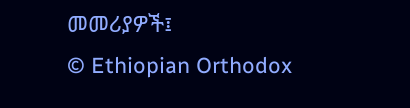መመሪያዎች፤
© Ethiopian Orthodox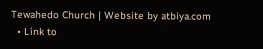Tewahedo Church | Website by atbiya.com
  • Link to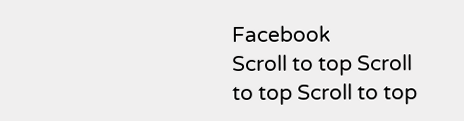Facebook
Scroll to top Scroll to top Scroll to top